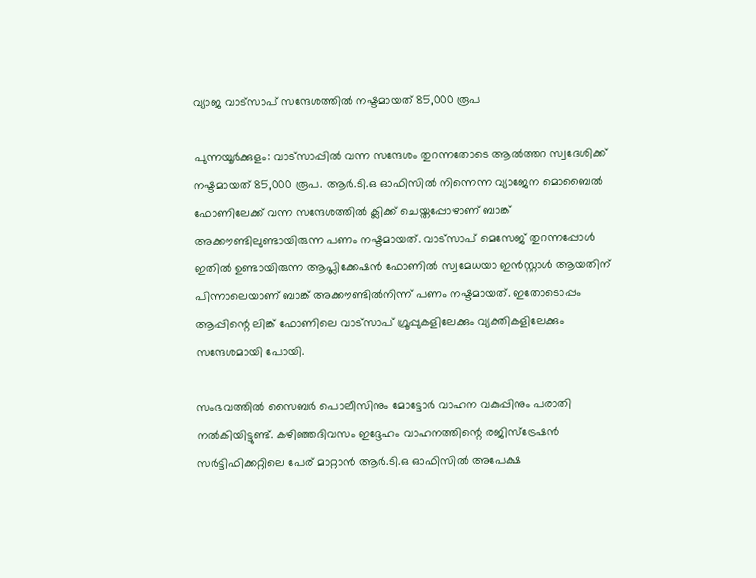വ്യാജ വാട്സാപ് സന്ദേശത്തിൽ നഷ്ടമായത് 85,000 രൂപ

പുന്നയൂർക്കുളം: വാട്സാപ്പിൽ വന്ന സന്ദേശം തുറന്നതോടെ ആൽത്തറ സ്വദേശിക്ക് നഷ്ടമായത് 85,000 രൂപ. ആർ.ടി.ഒ ഓഫിസിൽ നിന്നെന്ന വ്യാജേന മൊബൈൽ ഫോണിലേക്ക് വന്ന സന്ദേശത്തിൽ ക്ലിക്ക് ചെയ്തപ്പോഴാണ് ബാങ്ക് അക്കൗണ്ടിലുണ്ടായിരുന്ന പണം നഷ്ടമായത്. വാട്സാപ് മെസേജ് തുറന്നപ്പോൾ ഇതിൽ ഉണ്ടായിരുന്ന ആപ്ലിക്കേഷൻ ഫോണിൽ സ്വമേധയാ ഇൻ‍സ്റ്റാൾ ആയതിന് പിന്നാലെയാണ് ബാങ്ക് അക്കൗണ്ടിൽനിന്ന് പണം നഷ്ടമായത്. ഇതോടൊപ്പം ആപ്പിന്റെ ലിങ്ക് ഫോണിലെ വാട്സാപ് ഗ്രൂപ്പുകളിലേക്കും വ്യക്തികളിലേക്കും സന്ദേശമായി പോയി.

സംഭവത്തിൽ സൈബർ പൊലീസിനും മോട്ടോർ വാഹന വകുപ്പിനും പരാതി നൽകിയിട്ടുണ്ട്. കഴിഞ്ഞദിവസം ഇദ്ദേഹം വാഹനത്തിന്റെ രജിസ്ട്രേഷൻ സർട്ടിഫിക്കറ്റിലെ പേര് മാറ്റാൻ ആർ.ടി.ഒ ഓഫിസിൽ അപേക്ഷ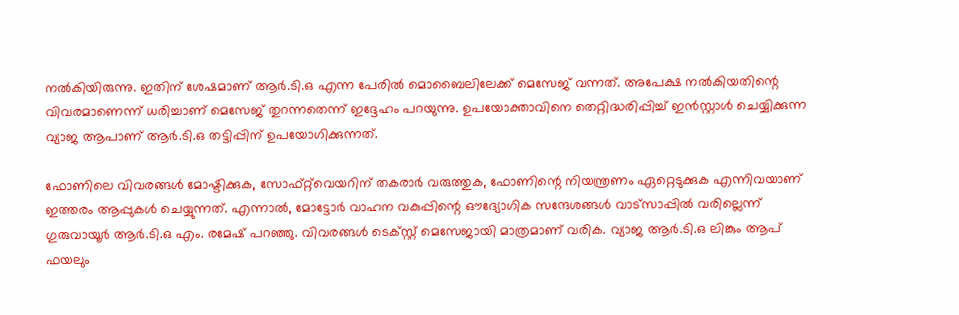നൽകിയിരുന്നു. ഇതിന് ശേഷമാണ് ആർ.ടി.ഒ എന്ന പേരിൽ മൊബൈലിലേക്ക് മെസേജ് വന്നത്. അപേക്ഷ നൽകിയതിന്റെ വിവരമാണെന്ന് ധരിച്ചാണ് മെസേജ് തുറന്നതെന്ന് ഇദ്ദേഹം പറയുന്നു. ഉപയോക്താവിനെ തെറ്റിദ്ധരിപ്പിച്ച് ഇൻസ്റ്റാൾ ചെയ്യിക്കുന്ന വ്യാജ ആപാണ് ആർ.ടി.ഒ തട്ടിപ്പിന് ഉപയോഗിക്കുന്നത്.

ഫോണിലെ വിവരങ്ങൾ മോഷ്ടിക്കുക, സോഫ്‌റ്റ്‌വെയറിന് തകരാർ വരുത്തുക, ഫോണിന്റെ നിയന്ത്രണം ഏറ്റെടുക്കുക എന്നിവയാണ് ഇത്തരം ആപ്പുകൾ ചെയ്യുന്നത്. എന്നാൽ, മോട്ടോർ വാഹന വകുപ്പിന്റെ ഔദ്യോഗിക സന്ദേശങ്ങൾ വാട്സാപ്പിൽ വരില്ലെന്ന് ഗുരുവായൂർ ആർ.ടി.ഒ എം. രമേഷ് പറഞ്ഞു. വിവരങ്ങൾ ടെക്സ്റ്റ് മെസേജായി മാത്രമാണ് വരിക. വ്യാജ ആർ.ടി.ഒ ലിങ്കും ആപ് ഫയലും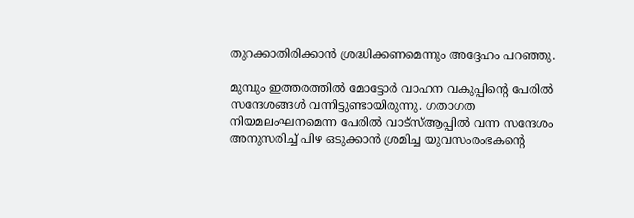തുറക്കാതിരിക്കാൻ ശ്രദ്ധിക്കണമെന്നും അദ്ദേഹം പറഞ്ഞു.

മുമ്പും ഇത്തരത്തില്‍ മോട്ടോർ വാഹന വകുപ്പിന്റെ പേരിൽ സന്ദേശങ്ങൾ വന്നിട്ടുണ്ടായിരുന്നു. ഗതാഗത നിയമലംഘനമെന്ന പേരിൽ വാട്സ്ആപ്പിൽ വന്ന സന്ദേശം അനുസരിച്ച് പിഴ ഒടുക്കാൻ ശ്രമിച്ച യുവസംരംഭകന്‍റെ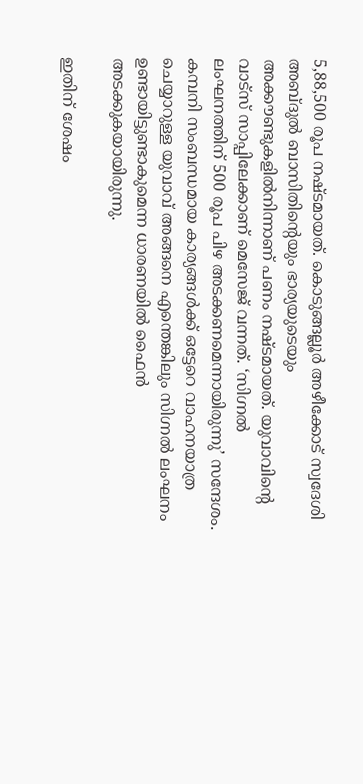5,88,500 രൂപ നഷ്ടമായത്. കൊടുങ്ങല്ലൂർ അഴീക്കോട് സ്വദേശി അബ്ദുൽ ബാസിതിന്‍റെയും ഭാര്യയുടെയും അക്കൗണ്ടുകളിൽനിന്നാണ് പണം നഷ്ടമായത്. യുവാവിന്റെ വാട്സ് സാപ്പിലേക്കാണ് മെസേജ് വന്നത്. ‘സിഗ്നൽ ലംഘനത്തിന് 500 രൂപ പിഴ അടക്കണമെന്നായിരുന്നു’ സന്ദേശം. കമ്പനി സംബന്ധമായ കാര്യങ്ങൾക്ക് ഒട്ടേറെ വാഹനയാത്ര ചെയ്യാറുള്ള യുവാവ് അങ്ങനെ എന്തെങ്കിലും സിഗ്നൽ ലംഘനം ഉണ്ടായിട്ടുണ്ടാകുമെന്ന ധാരണയിൽ ഫൈൻ അടക്കുകയായിരുന്നു.

ഇതിന് ശേഷം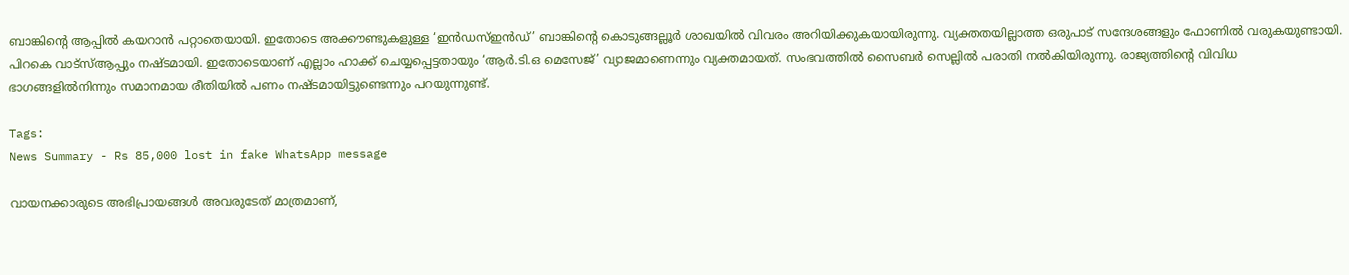ബാങ്കിന്റെ ആപ്പിൽ കയറാൻ പറ്റാതെയായി. ഇതോടെ അക്കൗണ്ടുകളുള്ള ‘ഇൻഡസ്ഇൻഡ്’ ബാങ്കിന്റെ കൊടുങ്ങല്ലൂർ ശാഖയിൽ വിവരം അറിയിക്കുകയായിരുന്നു. വ്യക്തതയില്ലാത്ത ഒരുപാട് സന്ദേശങ്ങളും ഫോണിൽ വരുകയുണ്ടായി. പിറകെ വാട്സ്ആപ്പും നഷ്ടമായി. ഇതോടെയാണ് എല്ലാം ഹാക്ക് ചെയ്യപ്പെട്ടതായും ‘ആർ.ടി.ഒ മെസേജ്’ വ്യാജമാണെന്നും വ്യക്തമായത്. സംഭവത്തിൽ സൈബർ സെല്ലിൽ പരാതി നൽകിയിരുന്നു. രാജ്യത്തിന്റെ വിവിധ ഭാഗങ്ങളിൽനിന്നും സമാനമായ രീതിയില്‍ പണം നഷ്ടമായിട്ടുണ്ടെന്നും പറയുന്നുണ്ട്.

Tags:
News Summary - Rs 85,000 lost in fake WhatsApp message

വായനക്കാരുടെ അഭിപ്രായങ്ങള്‍ അവരുടേത് മാത്രമാണ്,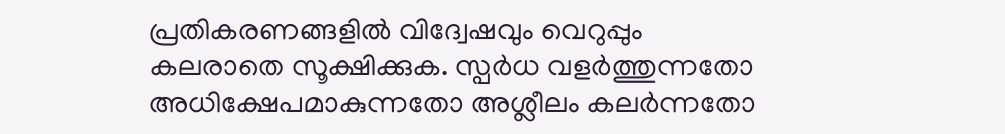പ്രതികരണങ്ങളിൽ വിദ്വേഷവും വെറുപ്പും കലരാതെ സൂക്ഷിക്കുക. സ്പർധ വളർത്തുന്നതോ അധിക്ഷേപമാകുന്നതോ അശ്ലീലം കലർന്നതോ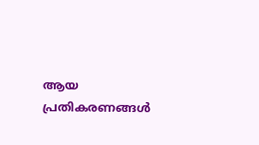ആയ പ്രതികരണങ്ങൾ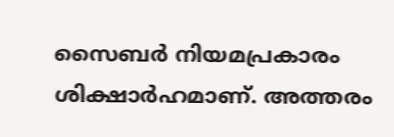സൈബർ നിയമപ്രകാരം ശിക്ഷാർഹമാണ്. അത്തരം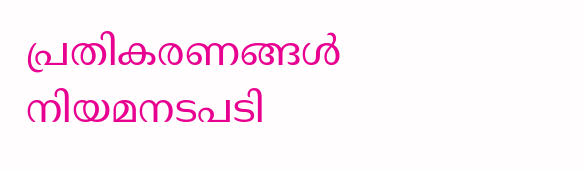പ്രതികരണങ്ങൾ നിയമനടപടി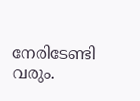നേരിടേണ്ടി വരും.